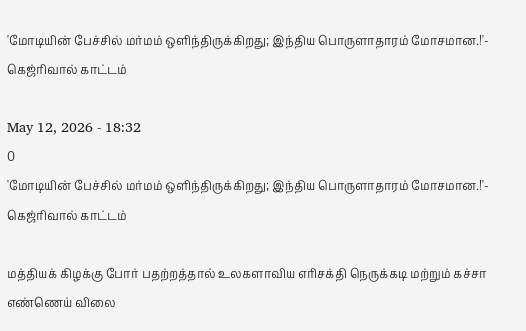'மோடியின் பேச்சில் மர்மம் ஒளிந்திருக்கிறது; இந்திய பொருளாதாரம் மோசமான.!'- கெஜ்ரிவால் காட்டம்

May 12, 2026 - 18:32
0
'மோடியின் பேச்சில் மர்மம் ஒளிந்திருக்கிறது; இந்திய பொருளாதாரம் மோசமான.!'- கெஜ்ரிவால் காட்டம்

மத்தியக் கிழக்கு போர் பதற்றத்தால் உலகளாவிய எரிசக்தி நெருக்கடி மற்றும் கச்சா எண்ணெய் விலை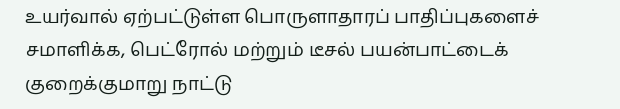உயர்வால் ஏற்பட்டுள்ள பொருளாதாரப் பாதிப்புகளைச் சமாளிக்க, பெட்ரோல் மற்றும் டீசல் பயன்பாட்டைக் குறைக்குமாறு நாட்டு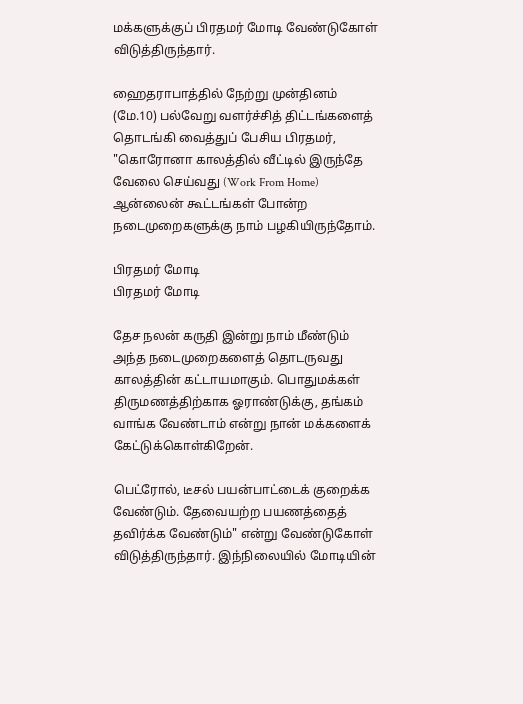மக்களுக்குப் பிரதமர் மோடி வேண்டுகோள் விடுத்திருந்தார்.

ஹைதராபாத்தில் நேற்று முன்தினம் (மே.10) பல்வேறு வளர்ச்சித் திட்டங்களைத் தொடங்கி வைத்துப் பேசிய பிரதமர், "கொரோனா காலத்தில் வீட்டில் இருந்தே வேலை செய்வது (Work From Home) ஆன்லைன் கூட்டங்கள் போன்ற நடைமுறைகளுக்கு நாம் பழகியிருந்தோம்.

பிரதமர் மோடி
பிரதமர் மோடி

தேச நலன் கருதி இன்று நாம் மீண்டும் அந்த நடைமுறைகளைத் தொடருவது காலத்தின் கட்டாயமாகும். பொதுமக்கள் திருமணத்திற்காக ஓராண்டுக்கு, தங்கம் வாங்க வேண்டாம் என்று நான் மக்களைக் கேட்டுக்கொள்கிறேன்.

பெட்ரோல், டீசல் பயன்பாட்டைக் குறைக்க வேண்டும். தேவையற்ற பயணத்தைத் தவிர்க்க வேண்டும்" என்று வேண்டுகோள் விடுத்திருந்தார். இந்நிலையில் மோடியின்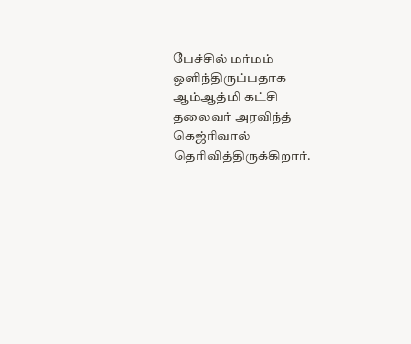பேச்சில் மர்மம் ஒளிந்திருப்பதாக ஆம்ஆத்மி கட்சி தலைவர் அரவிந்த் கெஜ்ரிவால் தெரிவித்திருக்கிறார்.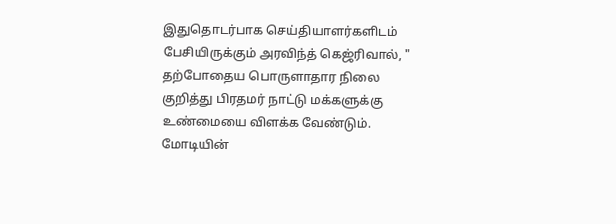இதுதொடர்பாக செய்தியாளர்களிடம் பேசியிருக்கும் அரவிந்த் கெஜ்ரிவால், " தற்போதைய பொருளாதார நிலை குறித்து பிரதமர் நாட்டு மக்களுக்கு உண்மையை விளக்க வேண்டும். மோடியின்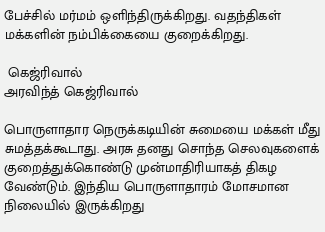பேச்சில் மர்மம் ஒளிந்திருக்கிறது. வதந்திகள் மக்களின் நம்பிக்கையை குறைக்கிறது.

 கெஜ்ரிவால்
அரவிந்த் கெஜ்ரிவால்

பொருளாதார நெருக்கடியின் சுமையை மக்கள் மீது சுமத்தக்கூடாது. அரசு தனது சொந்த செலவுகளைக் குறைத்துக்கொண்டு முன்மாதிரியாகத் திகழ வேண்டும். இந்திய பொருளாதாரம் மோசமான நிலையில் இருக்கிறது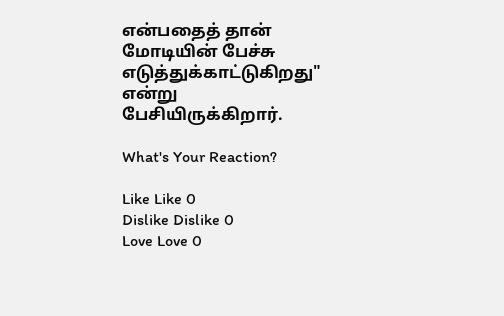என்பதைத் தான் மோடியின் பேச்சு எடுத்துக்காட்டுகிறது" என்று பேசியிருக்கிறார்.

What's Your Reaction?

Like Like 0
Dislike Dislike 0
Love Love 0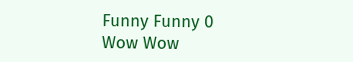Funny Funny 0
Wow Wow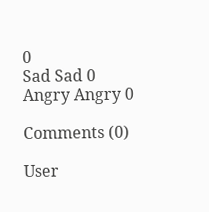0
Sad Sad 0
Angry Angry 0

Comments (0)

User